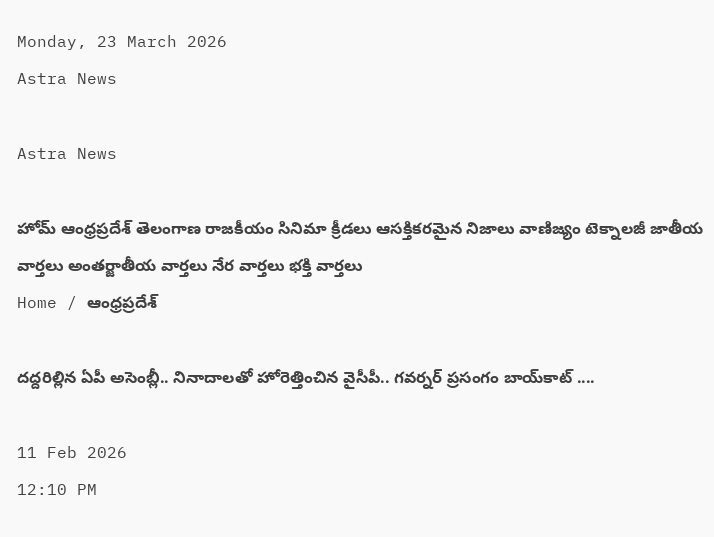Monday, 23 March 2026
Astra News

Astra News

హోమ్ ఆంధ్రప్రదేశ్ తెలంగాణ రాజకీయం సినిమా క్రీడలు ఆసక్తికరమైన నిజాలు వాణిజ్యం టెక్నాలజీ జాతీయ వార్తలు అంతర్జాతీయ వార్తలు నేర వార్తలు భక్తి వార్తలు
Home / ఆంధ్రప్రదేశ్

దద్దరిల్లిన ఏపీ అసెంబ్లీ.. నినాదాలతో హోరెత్తించిన వైసీపీ.. గవర్నర్ ప్రసంగం బాయ్‌కాట్ ....

11 Feb 2026
12:10 PM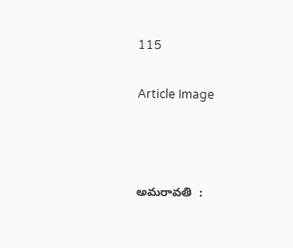115

Article Image



అమరావతి  :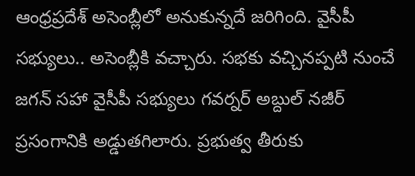ఆంధ్రప్రదేశ్ అసెంబ్లీలో అనుకున్నదే జరిగింది. వైసీపీ సభ్యులు.. అసెంబ్లీకి వచ్చారు. సభకు వచ్చినప్పటి నుంచే జగన్ సహా వైసీపీ సభ్యులు గవర్నర్ అబ్దుల్ నజీర్ ప్రసంగానికి అడ్డుతగిలారు. ప్రభుత్వ తీరుకు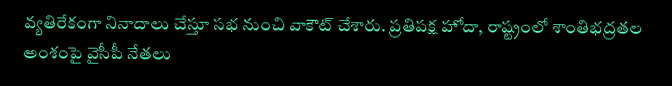వ్యతిరేకంగా నినాదాలు చేస్తూ సభ నుంచి వాకౌట్ చేశారు. ప్రతిపక్ష హోదా, రాష్ట్రంలో శాంతిభద్రతల అంశంపై వైసీపీ నేతలు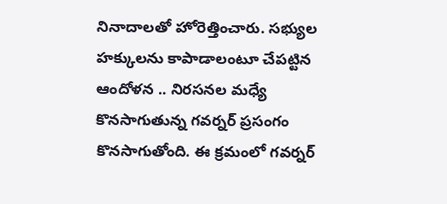నినాదాలతో హోరెత్తించారు. సభ్యుల హక్కులను కాపాడాలంటూ చేపట్టిన ఆందోళన .. నిరసనల మధ్యే కొనసాగుతున్న గవర్నర్ ప్రసంగం కొనసాగుతోంది. ఈ క్రమంలో గవర్నర్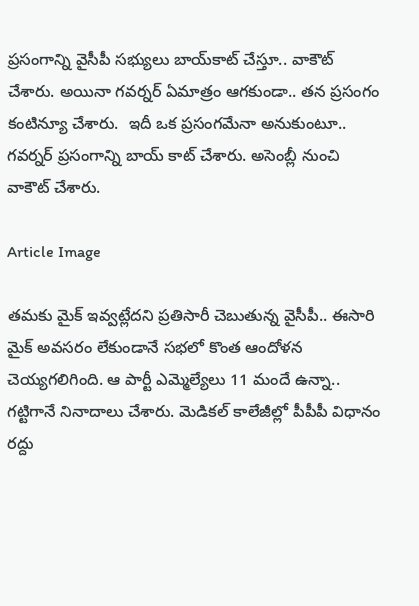ప్రసంగాన్ని వైసీపీ సభ్యులు బాయ్‌కాట్ చేస్తూ.. వాకౌట్ చేశారు. అయినా గవర్నర్ ఏమాత్రం ఆగకుండా.. తన ప్రసంగం కంటిన్యూ చేశారు.  ఇదీ ఒక ప్రసంగమేనా అనుకుంటూ.. గవర్నర్ ప్రసంగాన్ని బాయ్ కాట్ చేశారు. అసెంబ్లీ నుంచి వాకౌట్ చేశారు.

Article Image

తమకు మైక్ ఇవ్వట్లేదని ప్రతిసారీ చెబుతున్న వైసీపీ.. ఈసారి మైక్ అవసరం లేకుండానే సభలో కొంత ఆందోళన చెయ్యగలిగింది. ఆ పార్టీ ఎమ్మెల్యేలు 11 మందే ఉన్నా.. గట్టిగానే నినాదాలు చేశారు. మెడికల్ కాలేజీల్లో పీపీపీ విధానం రద్దు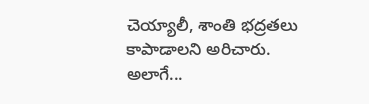చెయ్యాలీ, శాంతి భద్రతలు కాపాడాలని అరిచారు. అలాగే...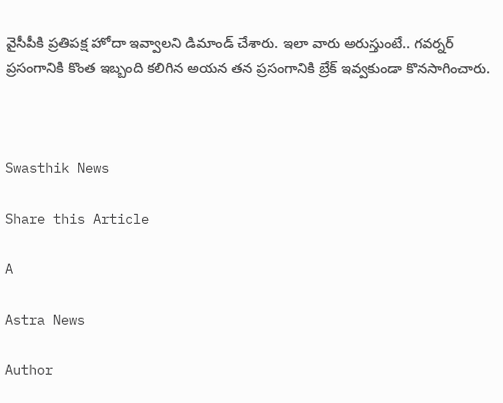వైసీపీకి ప్రతిపక్ష హోదా ఇవ్వాలని డిమాండ్ చేశారు. ఇలా వారు అరుస్తుంటే.. గవర్నర్ ప్రసంగానికి కొంత ఇబ్బంది కలిగిన అయన తన ప్రసంగానికి బ్రేక్ ఇవ్వకుండా కొనసాగించారు.



Swasthik News

Share this Article

A

Astra News

Author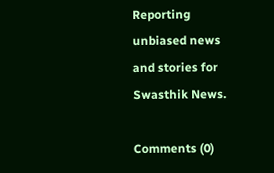Reporting unbiased news and stories for Swasthik News.

Comments (0)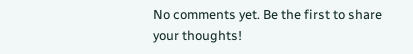No comments yet. Be the first to share your thoughts!